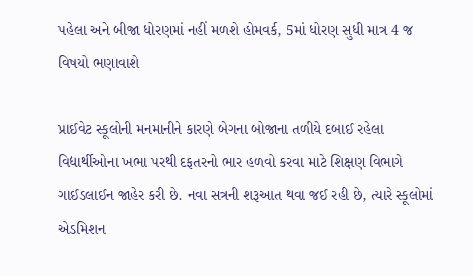પહેલા અને બીજા ધોરણમાં નહીં મળશે હોમવર્ક, 5માં ધોરણ સુધી માત્ર 4 જ વિષયો ભણાવાશે

પ્રાઈવેટ સ્કૂલોની મનમાનીને કારણે બેગના બોજાના તળીયે દબાઈ રહેલા વિદ્યાર્થીઓના ખભા પરથી દફતરનો ભાર હળવો કરવા માટે શિક્ષણ વિભાગે ગાઈડલાઈન જાહેર કરી છે. નવા સત્રની શરૂઆત થવા જઈ રહી છે, ત્યારે સ્કૂલોમાં એડમિશન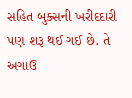સહિત બુક્સની ખરીદદારી પણ શરૂ થઈ ગઈ છે. તે અગાઉ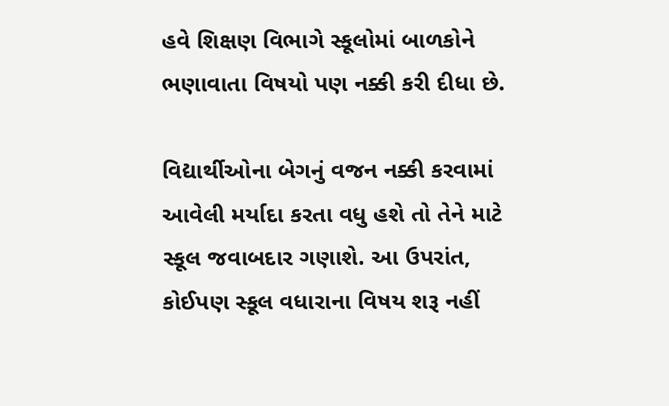હવે શિક્ષણ વિભાગે સ્કૂલોમાં બાળકોને ભણાવાતા વિષયો પણ નક્કી કરી દીધા છે.

વિદ્યાર્થીઓના બેગનું વજન નક્કી કરવામાં આવેલી મર્યાદા કરતા વધુ હશે તો તેને માટે સ્કૂલ જવાબદાર ગણાશે. આ ઉપરાંત, કોઈપણ સ્કૂલ વધારાના વિષય શરૂ નહીં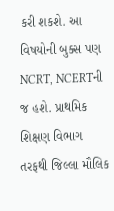કરી શકશે. આ વિષયોની બુક્સ પણ NCRT, NCERTની જ હશે. પ્રાથમિક શિક્ષણ વિભાગ તરફથી જિલ્લા મૌલિક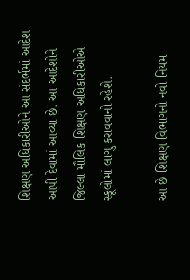શિક્ષણ અધિકારીઓને આ સંદર્ભમાં આદેશ આપી દેવામાં આવ્યા છે. આ આદેશોને જિલ્લા મૌલિક શિક્ષણ અધિકારીઓએ સ્કૂલોમાં લાગુ કરાવવાનો રહેશે.

આ છે શિક્ષણ વિભાગનો નવો નિયમ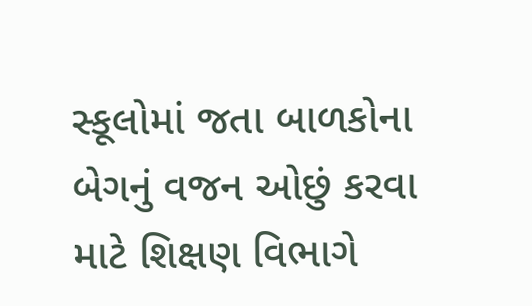સ્કૂલોમાં જતા બાળકોના બેગનું વજન ઓછું કરવા માટે શિક્ષણ વિભાગે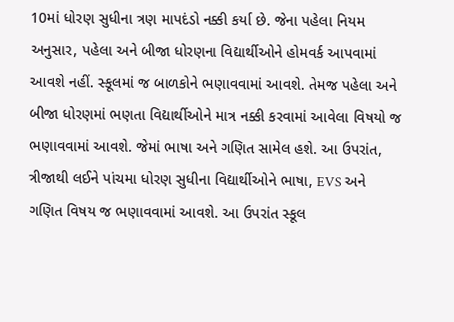10માં ધોરણ સુધીના ત્રણ માપદંડો નક્કી કર્યા છે. જેના પહેલા નિયમ અનુસાર, પહેલા અને બીજા ધોરણના વિદ્યાર્થીઓને હોમવર્ક આપવામાં આવશે નહીં. સ્કૂલમાં જ બાળકોને ભણાવવામાં આવશે. તેમજ પહેલા અને બીજા ધોરણમાં ભણતા વિદ્યાર્થીઓને માત્ર નક્કી કરવામાં આવેલા વિષયો જ ભણાવવામાં આવશે. જેમાં ભાષા અને ગણિત સામેલ હશે. આ ઉપરાંત, ત્રીજાથી લઈને પાંચમા ધોરણ સુધીના વિદ્યાર્થીઓને ભાષા, EVS અને ગણિત વિષય જ ભણાવવામાં આવશે. આ ઉપરાંત સ્કૂલ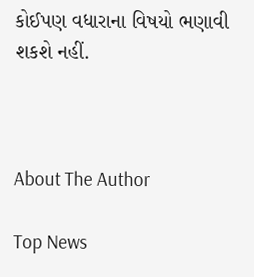કોઈપણ વધારાના વિષયો ભણાવી શકશે નહીં.



About The Author

Top News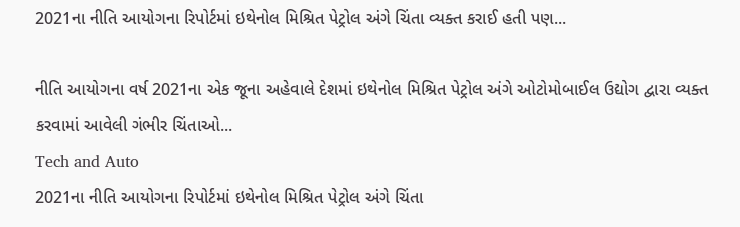2021ના નીતિ આયોગના રિપોર્ટમાં ઇથેનોલ મિશ્રિત પેટ્રોલ અંગે ચિંતા વ્યક્ત કરાઈ હતી પણ...

નીતિ આયોગના વર્ષ 2021ના એક જૂના અહેવાલે દેશમાં ઇથેનોલ મિશ્રિત પેટ્રોલ અંગે ઓટોમોબાઈલ ઉદ્યોગ દ્વારા વ્યક્ત કરવામાં આવેલી ગંભીર ચિંતાઓ...
Tech and Auto
2021ના નીતિ આયોગના રિપોર્ટમાં ઇથેનોલ મિશ્રિત પેટ્રોલ અંગે ચિંતા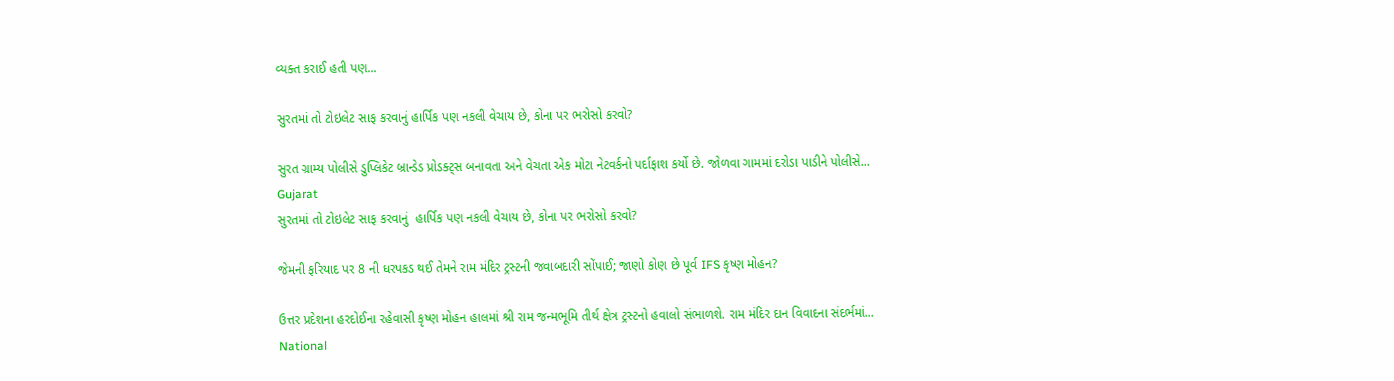વ્યક્ત કરાઈ હતી પણ...

સુરતમાં તો ટોઇલેટ સાફ કરવાનું હાર્પિક પણ નકલી વેચાય છે, કોના પર ભરોસો કરવો?

સુરત ગ્રામ્ય પોલીસે ડુપ્લિકેટ બ્રાન્ડેડ પ્રોડક્ટ્સ બનાવતા અને વેચતા એક મોટા નેટવર્કનો પર્દાફાશ કર્યો છે. જોળવા ગામમાં દરોડા પાડીને પોલીસે...
Gujarat
સુરતમાં તો ટોઇલેટ સાફ કરવાનું  હાર્પિક પણ નકલી વેચાય છે, કોના પર ભરોસો કરવો?

જેમની ફરિયાદ પર 8 ની ધરપકડ થઈ તેમને રામ મંદિર ટ્રસ્ટની જવાબદારી સોંપાઈ; જાણો કોણ છે પૂર્વ IFS કૃષ્ણ મોહન?

ઉત્તર પ્રદેશના હરદોઈના રહેવાસી કૃષ્ણ મોહન હાલમાં શ્રી રામ જન્મભૂમિ તીર્થ ક્ષેત્ર ટ્રસ્ટનો હવાલો સંભાળશે. રામ મંદિર દાન વિવાદના સંદર્ભમાં...
National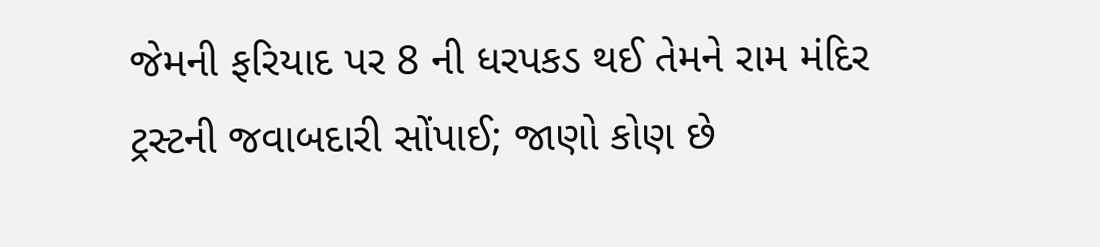જેમની ફરિયાદ પર 8 ની ધરપકડ થઈ તેમને રામ મંદિર ટ્રસ્ટની જવાબદારી સોંપાઈ; જાણો કોણ છે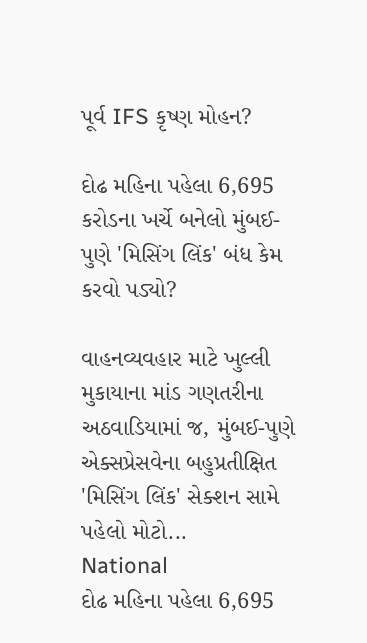પૂર્વ IFS કૃષ્ણ મોહન?

દોઢ મહિના પહેલા 6,695 કરોડના ખર્ચે બનેલો મુંબઈ-પુણે 'મિસિંગ લિંક' બંધ કેમ કરવો પડ્યો?

વાહનવ્યવહાર માટે ખુલ્લી મુકાયાના માંડ ગણતરીના અઠવાડિયામાં જ, મુંબઈ-પુણે એક્સપ્રેસવેના બહુપ્રતીક્ષિત 'મિસિંગ લિંક' સેક્શન સામે પહેલો મોટો...
National
દોઢ મહિના પહેલા 6,695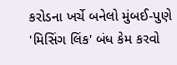કરોડના ખર્ચે બનેલો મુંબઈ-પુણે 'મિસિંગ લિંક' બંધ કેમ કરવો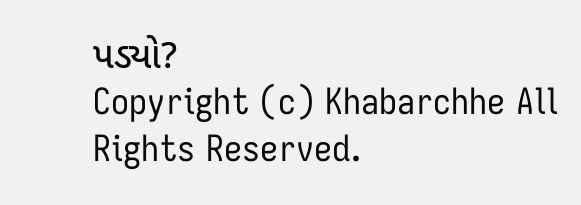પડ્યો?
Copyright (c) Khabarchhe All Rights Reserved.